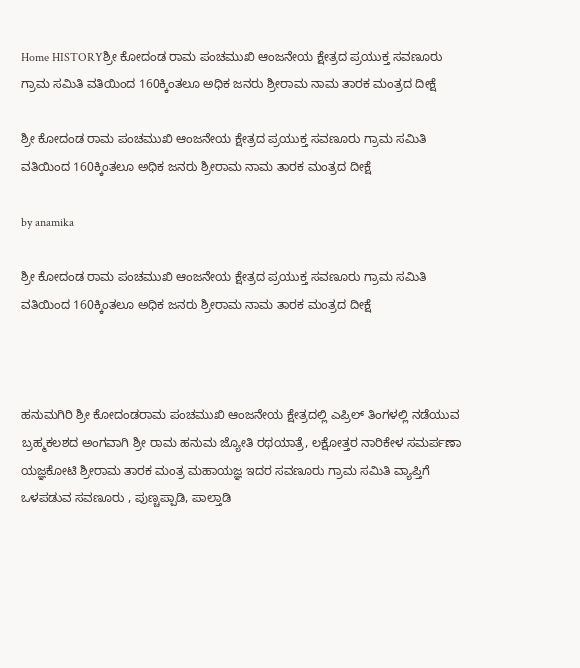Home HISTORYಶ್ರೀ ಕೋದಂಡ ರಾಮ ಪಂಚಮುಖಿ ಆಂಜನೇಯ ಕ್ಷೇತ್ರದ ಪ್ರಯುಕ್ತ ಸವಣೂರು ಗ್ರಾಮ ಸಮಿತಿ ವತಿಯಿಂದ 160ಕ್ಕಿಂತಲೂ ಅಧಿಕ ಜನರು ಶ್ರೀರಾಮ ನಾಮ ತಾರಕ ಮಂತ್ರದ ದೀಕ್ಷೆ

ಶ್ರೀ ಕೋದಂಡ ರಾಮ ಪಂಚಮುಖಿ ಆಂಜನೇಯ ಕ್ಷೇತ್ರದ ಪ್ರಯುಕ್ತ ಸವಣೂರು ಗ್ರಾಮ ಸಮಿತಿ ವತಿಯಿಂದ 160ಕ್ಕಿಂತಲೂ ಅಧಿಕ ಜನರು ಶ್ರೀರಾಮ ನಾಮ ತಾರಕ ಮಂತ್ರದ ದೀಕ್ಷೆ

by anamika

ಶ್ರೀ ಕೋದಂಡ ರಾಮ ಪಂಚಮುಖಿ ಆಂಜನೇಯ ಕ್ಷೇತ್ರದ ಪ್ರಯುಕ್ತ ಸವಣೂರು ಗ್ರಾಮ ಸಮಿತಿ ವತಿಯಿಂದ 160ಕ್ಕಿಂತಲೂ ಅಧಿಕ ಜನರು ಶ್ರೀರಾಮ ನಾಮ ತಾರಕ ಮಂತ್ರದ ದೀಕ್ಷೆ



ಹನುಮಗಿರಿ ಶ್ರೀ ಕೋದಂಡರಾಮ ಪಂಚಮುಖಿ ಆಂಜನೇಯ ಕ್ಷೇತ್ರದಲ್ಲಿ ಎಪ್ರಿಲ್‌ ತಿಂಗಳಲ್ಲಿ ನಡೆಯುವ ಬ್ರಹ್ಮಕಲಶದ ಅಂಗವಾಗಿ ಶ್ರೀ ರಾಮ ಹನುಮ ಜ್ಯೋತಿ ರಥಯಾತ್ರೆ, ಲಕ್ಷೋತ್ತರ ನಾರಿಕೇಳ ಸಮರ್ಪಣಾ ಯಜ್ಞಕೋಟಿ ಶ್ರೀರಾಮ ತಾರಕ ಮಂತ್ರ ಮಹಾಯಜ್ಞ ಇದರ ಸವಣೂರು ಗ್ರಾಮ ಸಮಿತಿ ವ್ಯಾಪ್ತಿಗೆ ಒಳಪಡುವ ಸವಣೂರು , ಪುಣ್ಚಪ್ಪಾಡಿ, ಪಾಲ್ತಾಡಿ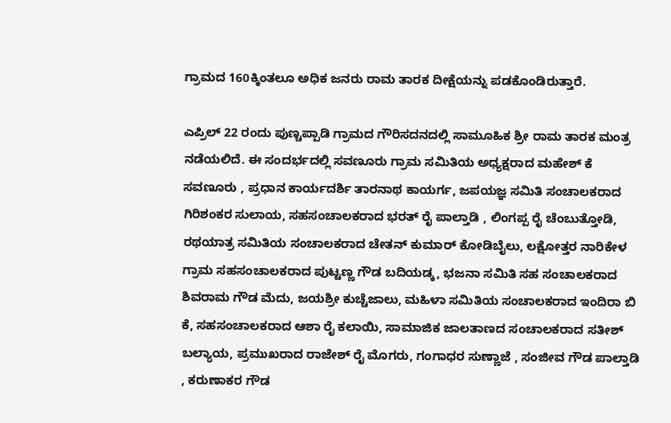ಗ್ರಾಮದ 160ಕ್ಕಿಂತಲೂ ಅಧಿಕ ಜನರು ರಾಮ ತಾರಕ ದೀಕ್ಷೆಯನ್ನು ಪಡಕೊಂಡಿರುತ್ತಾರೆ.

ಎಪ್ರಿಲ್‌ 22 ರಂದು ಪುಣ್ಚಪ್ಪಾಡಿ ಗ್ರಾಮದ ಗೌರಿಸದನದಲ್ಲಿ ಸಾಮೂಹಿಕ ಶ್ರೀ ರಾಮ ತಾರಕ ಮಂತ್ರ ನಡೆಯಲಿದೆ. ಈ ಸಂದರ್ಭದಲ್ಲಿ ಸವಣೂರು ಗ್ರಾಮ ಸಮಿತಿಯ ಅಧ್ಯಕ್ಷರಾದ ಮಹೇಶ್‌ ಕೆ ಸವಣೂರು , ಪ್ರಧಾನ ಕಾರ್ಯದರ್ಶಿ ತಾರನಾಥ ಕಾಯರ್ಗ, ಜಪಯಜ್ಞ ಸಮಿತಿ ಸಂಚಾಲಕರಾದ ಗಿರಿಶಂಕರ ಸುಲಾಯ, ಸಹಸಂಚಾಲಕರಾದ ಭರತ್‌ ರೈ ಪಾಲ್ತಾಡಿ , ಲಿಂಗಪ್ಪ ರೈ ಚೆಂಬುತ್ತೋಡಿ, ರಥಯಾತ್ರ ಸಮಿತಿಯ ಸಂಚಾಲಕರಾದ ಚೇತನ್‌ ಕುಮಾರ್‌ ಕೋಡಿಬೈಲು, ಲಕ್ಷೋತ್ತರ ನಾರಿಕೇಳ ಗ್ರಾಮ ಸಹಸಂಚಾಲಕರಾದ ಪುಟ್ಟಣ್ಣ ಗೌಡ ಬದಿಯಡ್ಕ, ಭಜನಾ ಸಮಿತಿ ಸಹ ಸಂಚಾಲಕರಾದ ಶಿವರಾಮ ಗೌಡ ಮೆದು, ಜಯಶ್ರೀ ಕುಚ್ಚೆಜಾಲು, ಮಹಿಳಾ ಸಮಿತಿಯ ಸಂಚಾಲಕರಾದ ಇಂದಿರಾ ಬಿ ಕೆ, ಸಹಸಂಚಾಲಕರಾದ ಆಶಾ ರೈ ಕಲಾಯಿ, ಸಾಮಾಜಿಕ ಜಾಲತಾಣದ ಸಂಚಾಲಕರಾದ ಸತೀಶ್‌ ಬಲ್ಯಾಯ, ಪ್ರಮುಖರಾದ ರಾಜೇಶ್‌ ರೈ ಮೊಗರು, ಗಂಗಾಧರ ಸುಣ್ಣಾಜೆ , ಸಂಜೀವ ಗೌಡ ಪಾಲ್ತಾಡಿ , ಕರುಣಾಕರ ಗೌಡ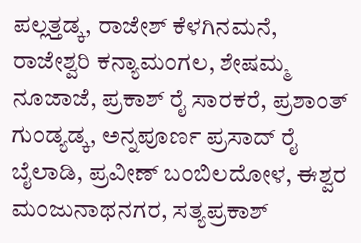ಪಲ್ಲತ್ತಡ್ಕ, ರಾಜೇಶ್‌ ಕೆಳಗಿನಮನೆ, ರಾಜೇಶ್ವರಿ ಕನ್ಯಾಮಂಗಲ, ಶೇಷಮ್ಮ ನೂಜಾಜೆ, ಪ್ರಕಾಶ್‌ ರೈ ಸಾರಕರೆ, ಪ್ರಶಾಂತ್‌ ಗುಂಡ್ಯಡ್ಕ, ಅನ್ನಪೂರ್ಣ ಪ್ರಸಾದ್‌ ರೈ ಬೈಲಾಡಿ, ಪ್ರವೀಣ್‌ ಬಂಬಿಲದೋಳ, ಈಶ್ವರ ಮಂಜುನಾಥನಗರ, ಸತ್ಯಪ್ರಕಾಶ್‌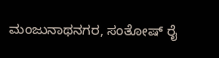ಮಂಜುನಾಥನಗರ, ಸಂತೋಷ್‌ ರೈ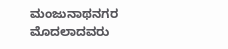ಮಂಜುನಾಥನಗರ ಮೊದಲಾದವರು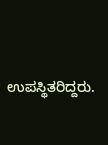ಉಪಸ್ಥಿತರಿದ್ದರು.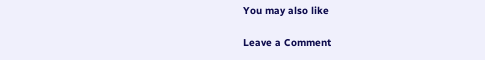You may also like

Leave a Comment